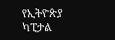የኢትዮጵያ ካፒታል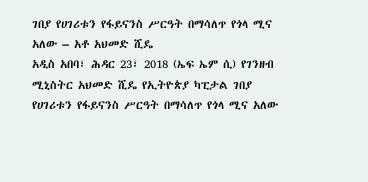ገበያ የሀገሪቱን የፋይናንስ ሥርዓት በማሳለጥ የጎላ ሚና አለው – አቶ አህመድ ሺዴ
አዲስ አበባ፣ ሕዳር 23፣ 2018 (ኤፍ ኤም ሲ) የገንዘብ ሚኒስትር አህመድ ሺዴ የኢትዮጵያ ካፒታል ገበያ የሀገሪቱን የፋይናንስ ሥርዓት በማሳለጥ የጎላ ሚና አለው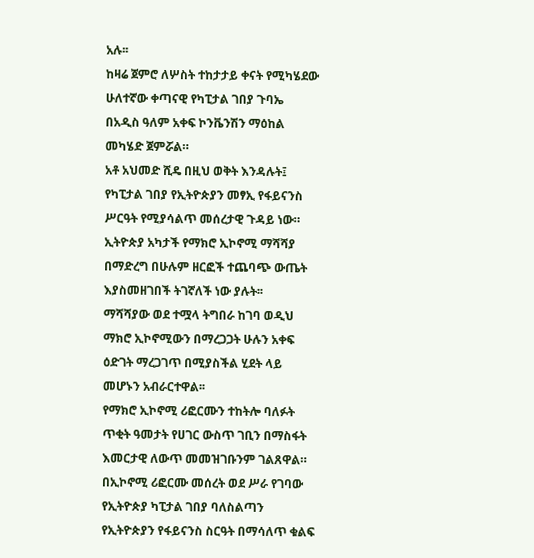አሉ፡፡
ከዛሬ ጀምሮ ለሦስት ተከታታይ ቀናት የሚካሄደው ሁለተኛው ቀጣናዊ የካፒታል ገበያ ጉባኤ በአዲስ ዓለም አቀፍ ኮንቬንሽን ማዕከል መካሄድ ጀምሯል።
አቶ አህመድ ሺዴ በዚህ ወቅት እንዳሉት፤ የካፒታል ገበያ የኢትዮጵያን መፃኢ የፋይናንስ ሥርዓት የሚያሳልጥ መሰረታዊ ጉዳይ ነው።
ኢትዮጵያ አካታች የማክሮ ኢኮኖሚ ማሻሻያ በማድረግ በሁሉም ዘርፎች ተጨባጭ ውጤት እያስመዘገበች ትገኛለች ነው ያሉት፡፡
ማሻሻያው ወደ ተሟላ ትግበራ ከገባ ወዲህ ማክሮ ኢኮኖሚውን በማረጋጋት ሁሉን አቀፍ ዕድገት ማረጋገጥ በሚያስችል ሂደት ላይ መሆኑን አብራርተዋል፡፡
የማክሮ ኢኮኖሚ ሪፎርሙን ተከትሎ ባለፉት ጥቂት ዓመታት የሀገር ውስጥ ገቢን በማስፋት እመርታዊ ለውጥ መመዝገቡንም ገልጸዋል።
በኢኮኖሚ ሪፎርሙ መሰረት ወደ ሥራ የገባው የኢትዮጵያ ካፒታል ገበያ ባለስልጣን የኢትዮጵያን የፋይናንስ ስርዓት በማሳለጥ ቁልፍ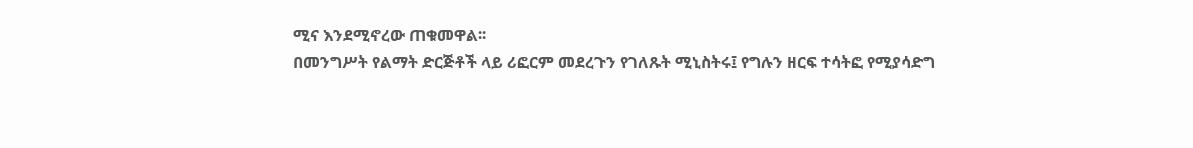ሚና እንደሚኖረው ጠቁመዋል፡፡
በመንግሥት የልማት ድርጅቶች ላይ ሪፎርም መደረጉን የገለጹት ሚኒስትሩ፤ የግሉን ዘርፍ ተሳትፎ የሚያሳድግ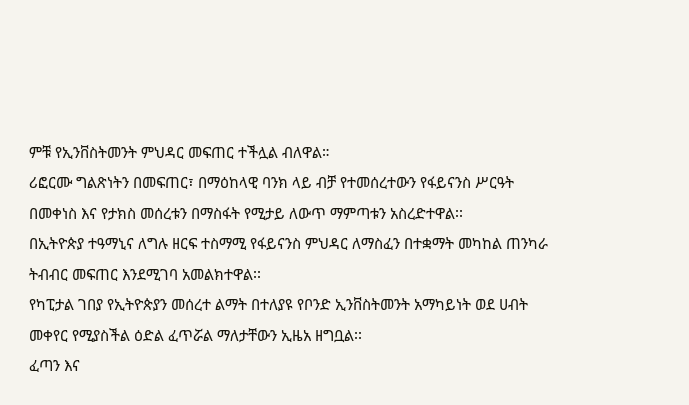ምቹ የኢንቨስትመንት ምህዳር መፍጠር ተችሏል ብለዋል።
ሪፎርሙ ግልጽነትን በመፍጠር፣ በማዕከላዊ ባንክ ላይ ብቻ የተመሰረተውን የፋይናንስ ሥርዓት በመቀነስ እና የታክስ መሰረቱን በማስፋት የሚታይ ለውጥ ማምጣቱን አስረድተዋል፡፡
በኢትዮጵያ ተዓማኒና ለግሉ ዘርፍ ተስማሚ የፋይናንስ ምህዳር ለማስፈን በተቋማት መካከል ጠንካራ ትብብር መፍጠር እንደሚገባ አመልክተዋል፡፡
የካፒታል ገበያ የኢትዮጵያን መሰረተ ልማት በተለያዩ የቦንድ ኢንቨስትመንት አማካይነት ወደ ሀብት መቀየር የሚያስችል ዕድል ፈጥሯል ማለታቸውን ኢዜአ ዘግቧል፡፡
ፈጣን እና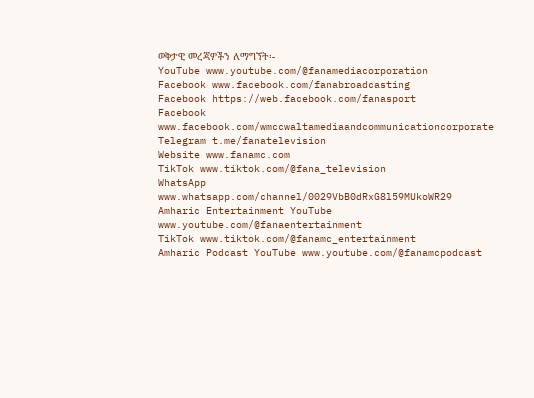ወቅታዊ መረጃዎችን ለማግኘት፡-
YouTube www.youtube.com/@fanamediacorporation
Facebook www.facebook.com/fanabroadcasting
Facebook https://web.facebook.com/fanasport
Facebook www.facebook.com/wmccwaltamediaandcommunicationcorporate
Telegram t.me/fanatelevision
Website www.fanamc.com
TikTok www.tiktok.com/@fana_television
WhatsApp www.whatsapp.com/channel/0029VbB0dRxG8l59MUkoWR29
Amharic Entertainment YouTube www.youtube.com/@fanaentertainment
TikTok www.tiktok.com/@fanamc_entertainment
Amharic Podcast YouTube www.youtube.com/@fanamcpodcast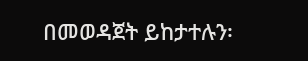በመወዳጀት ይከታተሉን፡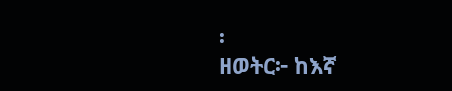፡
ዘወትር፦ ከእኛ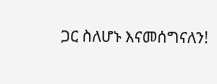ጋር ስለሆኑ እናመሰግናለን!